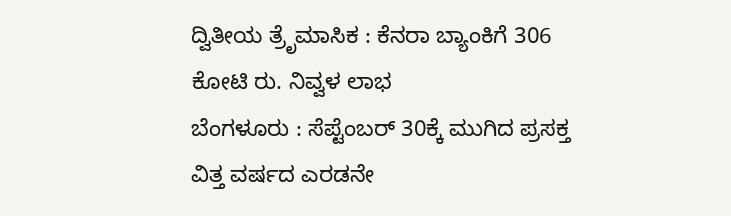ದ್ವಿತೀಯ ತ್ರೆೃಮಾಸಿಕ : ಕೆನರಾ ಬ್ಯಾಂಕಿಗೆ 306 ಕೋಟಿ ರು. ನಿವ್ವಳ ಲಾಭ
ಬೆಂಗಳೂರು : ಸೆಪ್ಟೆಂಬರ್ 30ಕ್ಕೆ ಮುಗಿದ ಪ್ರಸಕ್ತ ವಿತ್ತ ವರ್ಷದ ಎರಡನೇ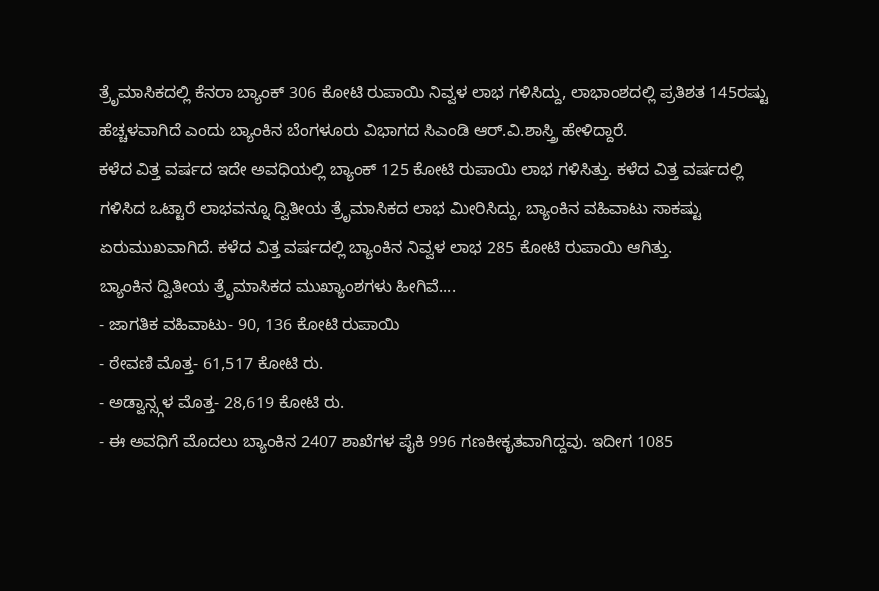ತ್ರೆೃಮಾಸಿಕದಲ್ಲಿ ಕೆನರಾ ಬ್ಯಾಂಕ್ 306 ಕೋಟಿ ರುಪಾಯಿ ನಿವ್ವಳ ಲಾಭ ಗಳಿಸಿದ್ದು, ಲಾಭಾಂಶದಲ್ಲಿ ಪ್ರತಿಶತ 145ರಷ್ಟು ಹೆಚ್ಚಳವಾಗಿದೆ ಎಂದು ಬ್ಯಾಂಕಿನ ಬೆಂಗಳೂರು ವಿಭಾಗದ ಸಿಎಂಡಿ ಆರ್.ವಿ.ಶಾಸ್ತ್ರಿ ಹೇಳಿದ್ದಾರೆ.
ಕಳೆದ ವಿತ್ತ ವರ್ಷದ ಇದೇ ಅವಧಿಯಲ್ಲಿ ಬ್ಯಾಂಕ್ 125 ಕೋಟಿ ರುಪಾಯಿ ಲಾಭ ಗಳಿಸಿತ್ತು. ಕಳೆದ ವಿತ್ತ ವರ್ಷದಲ್ಲಿ ಗಳಿಸಿದ ಒಟ್ಟಾರೆ ಲಾಭವನ್ನೂ ದ್ವಿತೀಯ ತ್ರೆೃಮಾಸಿಕದ ಲಾಭ ಮೀರಿಸಿದ್ದು, ಬ್ಯಾಂಕಿನ ವಹಿವಾಟು ಸಾಕಷ್ಟು ಏರುಮುಖವಾಗಿದೆ. ಕಳೆದ ವಿತ್ತ ವರ್ಷದಲ್ಲಿ ಬ್ಯಾಂಕಿನ ನಿವ್ವಳ ಲಾಭ 285 ಕೋಟಿ ರುಪಾಯಿ ಆಗಿತ್ತು.
ಬ್ಯಾಂಕಿನ ದ್ವಿತೀಯ ತ್ರೆೃಮಾಸಿಕದ ಮುಖ್ಯಾಂಶಗಳು ಹೀಗಿವೆ....
- ಜಾಗತಿಕ ವಹಿವಾಟು- 90, 136 ಕೋಟಿ ರುಪಾಯಿ
- ಠೇವಣಿ ಮೊತ್ತ- 61,517 ಕೋಟಿ ರು.
- ಅಡ್ವಾನ್ಸ್ಗಳ ಮೊತ್ತ- 28,619 ಕೋಟಿ ರು.
- ಈ ಅವಧಿಗೆ ಮೊದಲು ಬ್ಯಾಂಕಿನ 2407 ಶಾಖೆಗಳ ಪೈಕಿ 996 ಗಣಕೀಕೃತವಾಗಿದ್ದವು. ಇದೀಗ 1085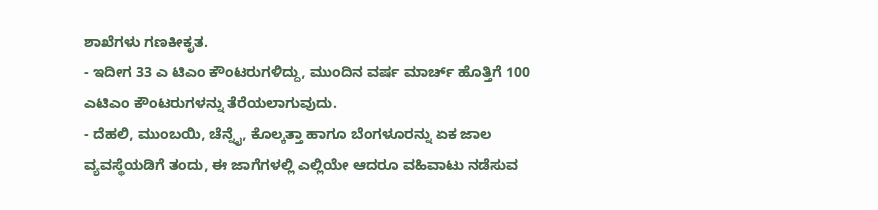ಶಾಖೆಗಳು ಗಣಕೀಕೃತ.
- ಇದೀಗ 33 ಎ ಟಿಎಂ ಕೌಂಟರುಗಳಿದ್ದು, ಮುಂದಿನ ವರ್ಷ ಮಾರ್ಚ್ ಹೊತ್ತಿಗೆ 100 ಎಟಿಎಂ ಕೌಂಟರುಗಳನ್ನು ತೆರೆಯಲಾಗುವುದು.
- ದೆಹಲಿ, ಮುಂಬಯಿ, ಚೆನ್ನೈ, ಕೊಲ್ಕತ್ತಾ ಹಾಗೂ ಬೆಂಗಳೂರನ್ನು ಏಕ ಜಾಲ ವ್ಯವಸ್ಥೆಯಡಿಗೆ ತಂದು, ಈ ಜಾಗೆಗಳಲ್ಲಿ ಎಲ್ಲಿಯೇ ಆದರೂ ವಹಿವಾಟು ನಡೆಸುವ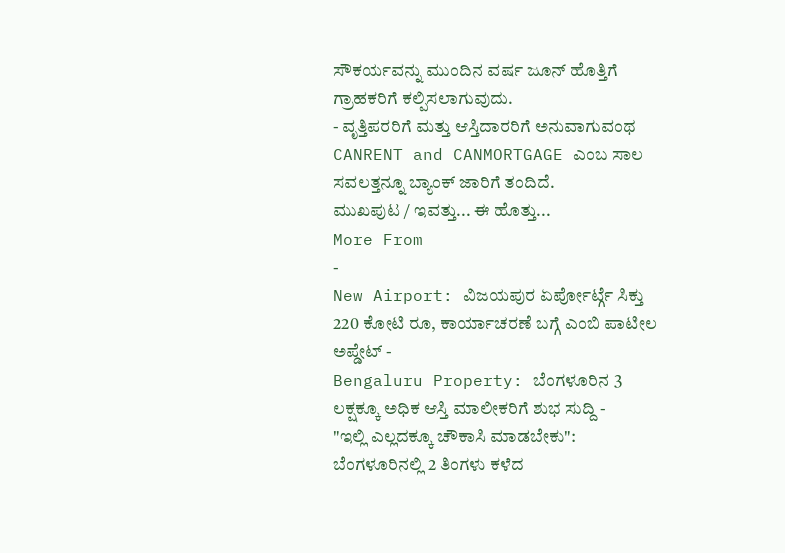ಸೌಕರ್ಯವನ್ನು ಮುಂದಿನ ವರ್ಷ ಜೂನ್ ಹೊತ್ತಿಗೆ ಗ್ರಾಹಕರಿಗೆ ಕಲ್ಪಿಸಲಾಗುವುದು.
- ವೃತ್ತಿಪರರಿಗೆ ಮತ್ತು ಆಸ್ತಿದಾರರಿಗೆ ಅನುವಾಗುವಂಥ CANRENT and CANMORTGAGE ಎಂಬ ಸಾಲ ಸವಲತ್ತನ್ನೂ ಬ್ಯಾಂಕ್ ಜಾರಿಗೆ ತಂದಿದೆ.
ಮುಖಪುಟ / ಇವತ್ತು... ಈ ಹೊತ್ತು...
More From
-
New Airport: ವಿಜಯಪುರ ಏರ್ಪೋರ್ಟ್ಗೆ ಸಿಕ್ತು 220 ಕೋಟಿ ರೂ, ಕಾರ್ಯಾಚರಣೆ ಬಗ್ಗೆ ಎಂಬಿ ಪಾಟೀಲ ಅಪ್ಡೇಟ್ -
Bengaluru Property: ಬೆಂಗಳೂರಿನ 3 ಲಕ್ಷಕ್ಕೂ ಅಧಿಕ ಆಸ್ತಿ ಮಾಲೀಕರಿಗೆ ಶುಭ ಸುದ್ದಿ -
"ಇಲ್ಲಿ ಎಲ್ಲದಕ್ಕೂ ಚೌಕಾಸಿ ಮಾಡಬೇಕು": ಬೆಂಗಳೂರಿನಲ್ಲಿ 2 ತಿಂಗಳು ಕಳೆದ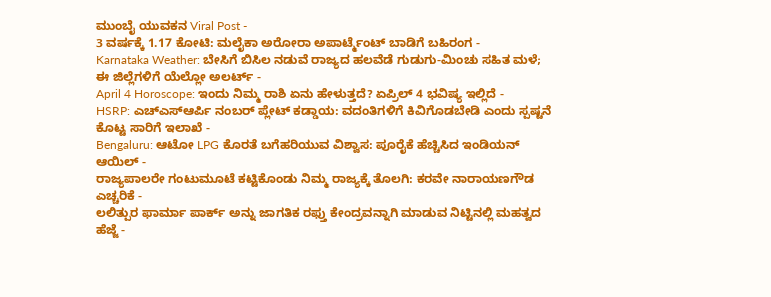ಮುಂಬೈ ಯುವಕನ Viral Post -
3 ವರ್ಷಕ್ಕೆ 1.17 ಕೋಟಿ: ಮಲೈಕಾ ಅರೋರಾ ಅಪಾರ್ಟ್ಮೆಂಟ್ ಬಾಡಿಗೆ ಬಹಿರಂಗ -
Karnataka Weather: ಬೇಸಿಗೆ ಬಿಸಿಲ ನಡುವೆ ರಾಜ್ಯದ ಹಲವೆಡೆ ಗುಡುಗು-ಮಿಂಚು ಸಹಿತ ಮಳೆ; ಈ ಜಿಲ್ಲೆಗಳಿಗೆ ಯೆಲ್ಲೋ ಅಲರ್ಟ್ -
April 4 Horoscope: ಇಂದು ನಿಮ್ಮ ರಾಶಿ ಏನು ಹೇಳುತ್ತದೆ? ಏಪ್ರಿಲ್ 4 ಭವಿಷ್ಯ ಇಲ್ಲಿದೆ -
HSRP: ಎಚ್ಎಸ್ಆರ್ಪಿ ನಂಬರ್ ಪ್ಲೇಟ್ ಕಡ್ಡಾಯ: ವದಂತಿಗಳಿಗೆ ಕಿವಿಗೊಡಬೇಡಿ ಎಂದು ಸ್ಪಷ್ಟನೆ ಕೊಟ್ಟ ಸಾರಿಗೆ ಇಲಾಖೆ -
Bengaluru: ಆಟೋ LPG ಕೊರತೆ ಬಗೆಹರಿಯುವ ವಿಶ್ವಾಸ: ಪೂರೈಕೆ ಹೆಚ್ಚಿಸಿದ ಇಂಡಿಯನ್ ಆಯಿಲ್ -
ರಾಜ್ಯಪಾಲರೇ ಗಂಟುಮೂಟೆ ಕಟ್ಟಿಕೊಂಡು ನಿಮ್ಮ ರಾಜ್ಯಕ್ಕೆ ತೊಲಗಿ: ಕರವೇ ನಾರಾಯಣಗೌಡ ಎಚ್ಚರಿಕೆ -
ಲಲಿತ್ಪುರ ಫಾರ್ಮಾ ಪಾರ್ಕ್ ಅನ್ನು ಜಾಗತಿಕ ರಫ್ತು ಕೇಂದ್ರವನ್ನಾಗಿ ಮಾಡುವ ನಿಟ್ಟಿನಲ್ಲಿ ಮಹತ್ವದ ಹೆಜ್ಜೆ -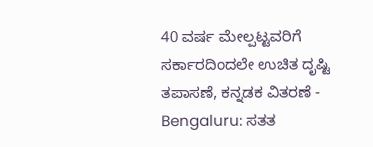40 ವರ್ಷ ಮೇಲ್ಪಟ್ಟವರಿಗೆ ಸರ್ಕಾರದಿಂದಲೇ ಉಚಿತ ದೃಷ್ಟಿ ತಪಾಸಣೆ, ಕನ್ನಡಕ ವಿತರಣೆ -
Bengaluru: ಸತತ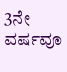3ನೇ ವರ್ಷವೂ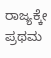ರಾಜ್ಯಕ್ಕೇ ಪ್ರಥಮ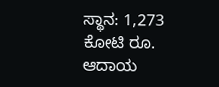ಸ್ಥಾನ: 1,273 ಕೋಟಿ ರೂ. ಆದಾಯ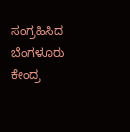ಸಂಗ್ರಹಿಸಿದ ಬೆಂಗಳೂರು ಕೇಂದ್ರ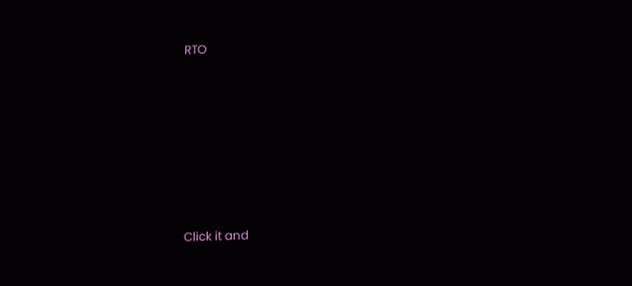RTO












Click it and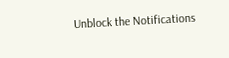Unblock the Notifications